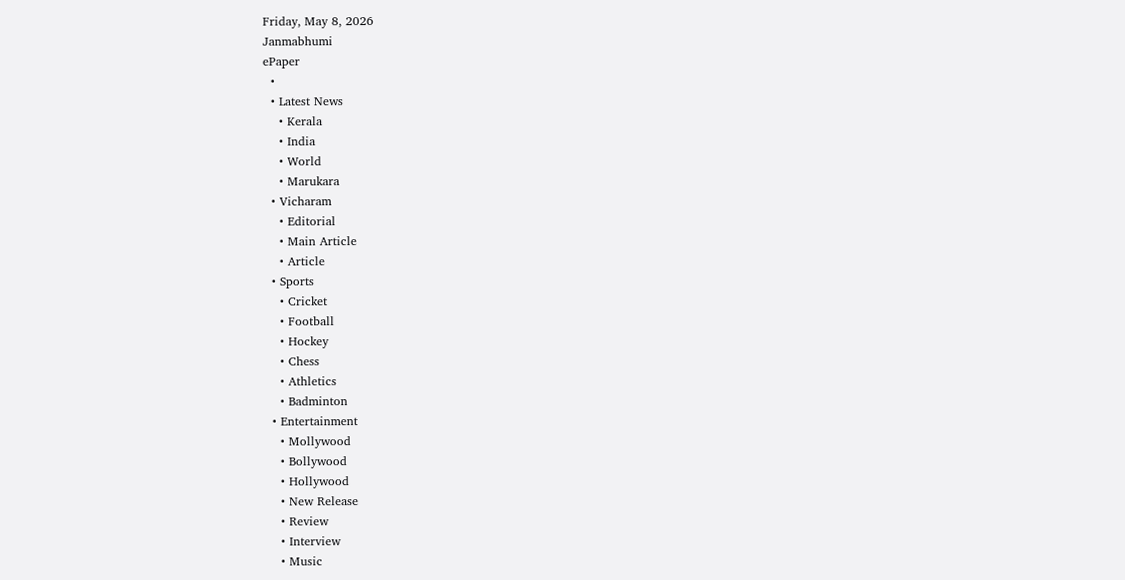Friday, May 8, 2026
Janmabhumi
ePaper
  •
  • Latest News
    • Kerala
    • India
    • World
    • Marukara
  • Vicharam
    • Editorial
    • Main Article
    • Article
  • Sports
    • Cricket
    • Football
    • Hockey
    • Chess
    • Athletics
    • Badminton
  • Entertainment
    • Mollywood
    • Bollywood
    • Hollywood
    • New Release
    • Review
    • Interview
    • Music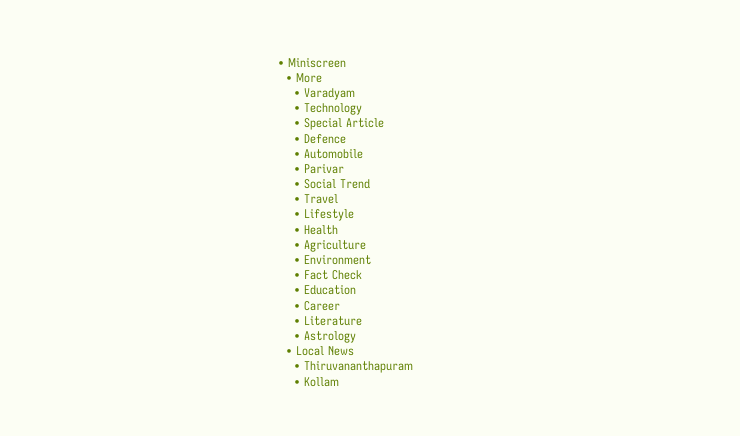• Miniscreen
  • More
    • Varadyam
    • Technology
    • Special Article
    • Defence
    • Automobile
    • Parivar
    • Social Trend
    • Travel
    • Lifestyle
    • Health
    • Agriculture
    • Environment
    • Fact Check
    • Education
    • Career
    • Literature
    • Astrology
  • Local News
    • Thiruvananthapuram
    • Kollam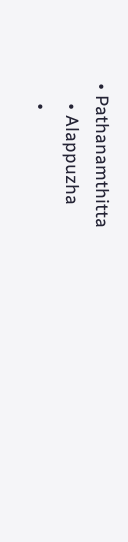• Pathanamthitta
    • Alappuzha
    •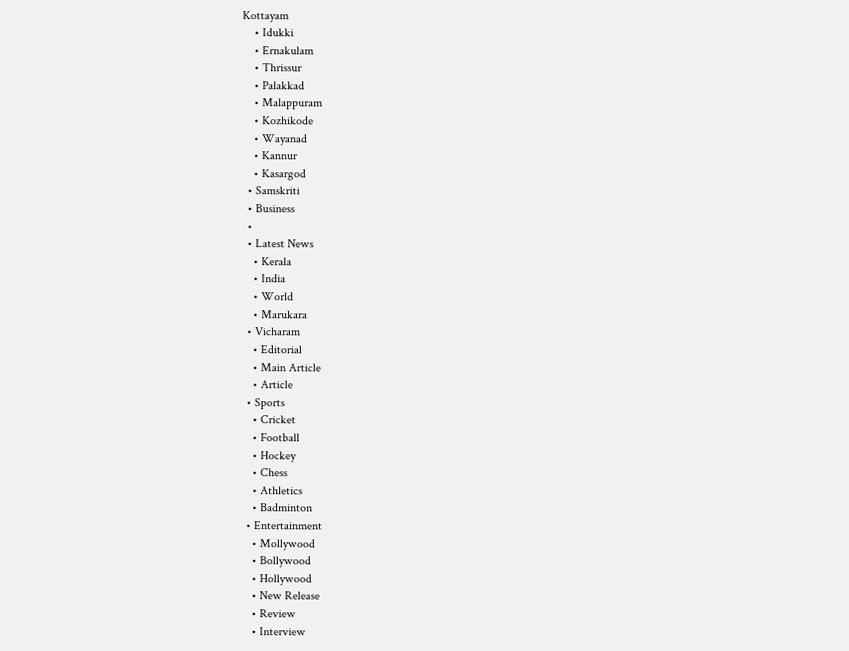Kottayam
    • Idukki
    • Ernakulam
    • Thrissur
    • Palakkad
    • Malappuram
    • Kozhikode
    • Wayanad
    • Kannur
    • Kasargod
  • Samskriti
  • Business
  •
  • Latest News
    • Kerala
    • India
    • World
    • Marukara
  • Vicharam
    • Editorial
    • Main Article
    • Article
  • Sports
    • Cricket
    • Football
    • Hockey
    • Chess
    • Athletics
    • Badminton
  • Entertainment
    • Mollywood
    • Bollywood
    • Hollywood
    • New Release
    • Review
    • Interview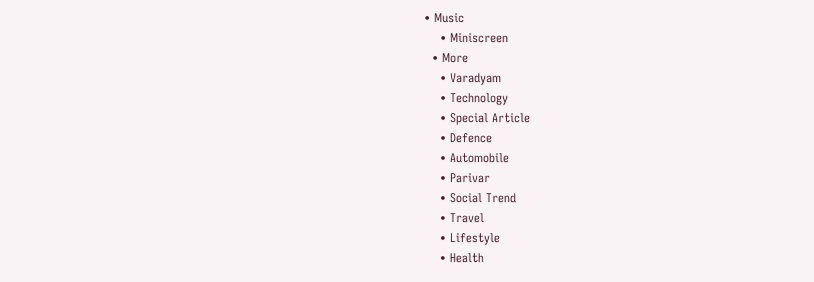• Music
    • Miniscreen
  • More
    • Varadyam
    • Technology
    • Special Article
    • Defence
    • Automobile
    • Parivar
    • Social Trend
    • Travel
    • Lifestyle
    • Health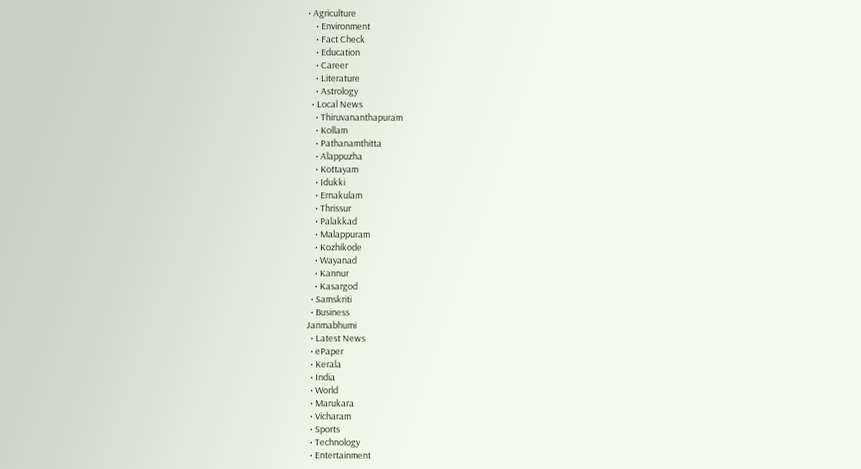• Agriculture
    • Environment
    • Fact Check
    • Education
    • Career
    • Literature
    • Astrology
  • Local News
    • Thiruvananthapuram
    • Kollam
    • Pathanamthitta
    • Alappuzha
    • Kottayam
    • Idukki
    • Ernakulam
    • Thrissur
    • Palakkad
    • Malappuram
    • Kozhikode
    • Wayanad
    • Kannur
    • Kasargod
  • Samskriti
  • Business
Janmabhumi
  • Latest News
  • ePaper
  • Kerala
  • India
  • World
  • Marukara
  • Vicharam
  • Sports
  • Technology
  • Entertainment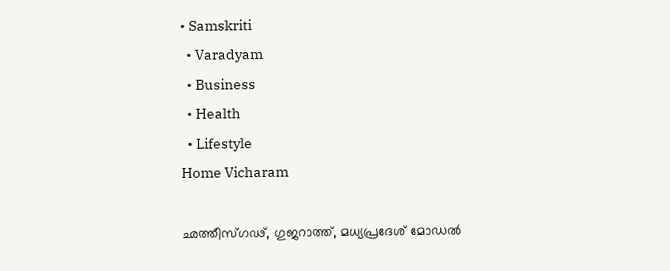• Samskriti
  • Varadyam
  • Business
  • Health
  • Lifestyle
Home Vicharam

ഛത്തീസ്ഗഢ്, ഗുജറാത്ത്, മധ്യപ്രദേശ് മോഡല്‍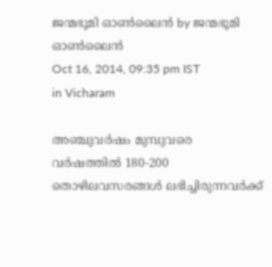ജന്മഭൂമി ഓണ്‍ലൈന്‍ by ജന്മഭൂമി ഓണ്‍ലൈന്‍
Oct 16, 2014, 09:35 pm IST
in Vicharam

അഞ്ചുവര്‍ഷം മുമ്പുവരെ വര്‍ഷത്തില്‍ 180-200 തൊഴിലവസരങ്ങള്‍ ലഭിച്ചിരുന്നവര്‍ക്ക്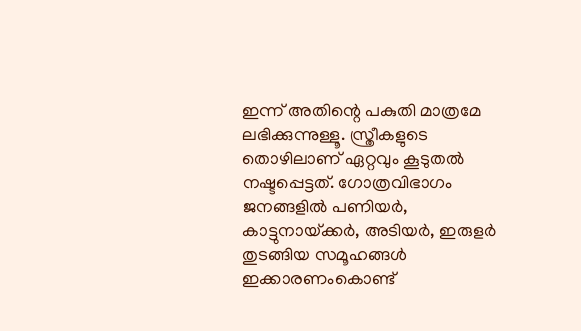ഇന്ന് അതിന്റെ പകുതി മാത്രമേ ലഭിക്കുന്നുള്ളൂ. സ്ത്രീകളുടെ തൊഴിലാണ് ഏറ്റവും കൂടുതല്‍ നഷ്ടപ്പെട്ടത്. ഗോത്രവിഭാഗം ജനങ്ങളില്‍ പണിയര്‍, കാട്ടുനായ്‌ക്കര്‍, അടിയര്‍, ഇരുളര്‍ തുടങ്ങിയ സമൂഹങ്ങള്‍ ഇക്കാരണംകൊണ്ട്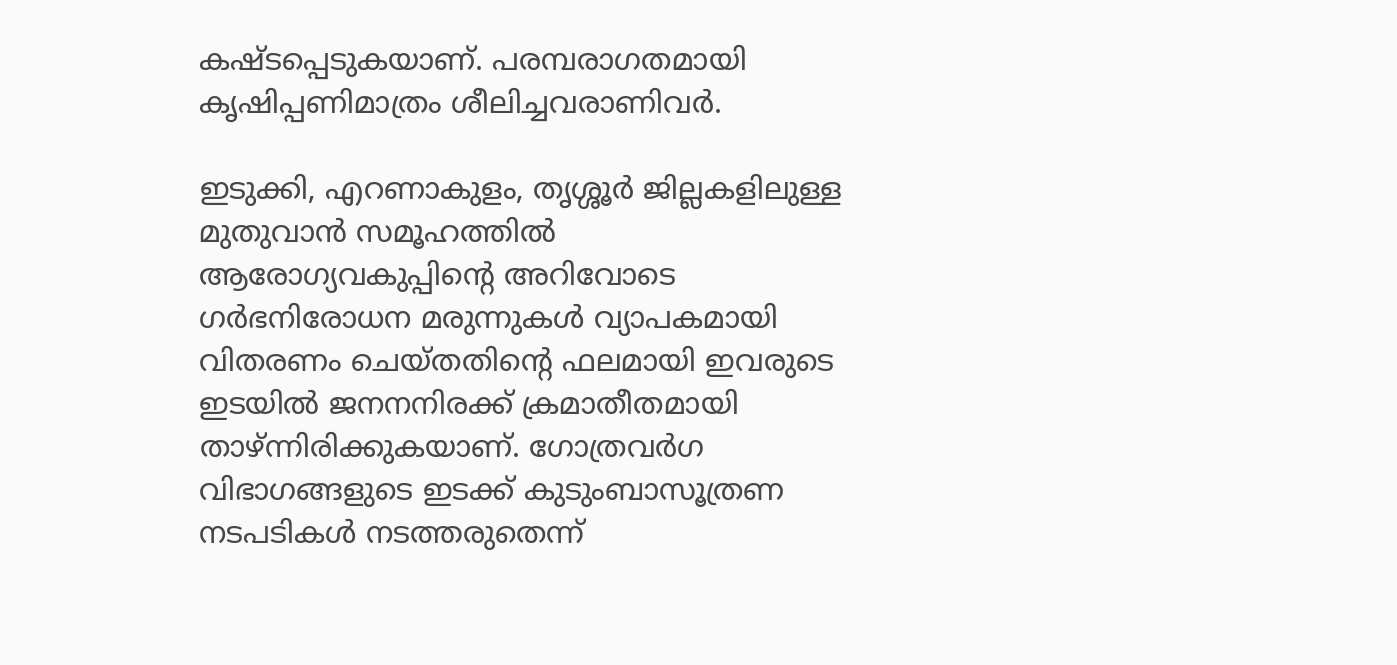കഷ്ടപ്പെടുകയാണ്. പരമ്പരാഗതമായി കൃഷിപ്പണിമാത്രം ശീലിച്ചവരാണിവര്‍.

ഇടുക്കി, എറണാകുളം, തൃശ്ശൂര്‍ ജില്ലകളിലുള്ള മുതുവാന്‍ സമൂഹത്തില്‍ ആരോഗ്യവകുപ്പിന്റെ അറിവോടെ ഗര്‍ഭനിരോധന മരുന്നുകള്‍ വ്യാപകമായി വിതരണം ചെയ്തതിന്റെ ഫലമായി ഇവരുടെ ഇടയില്‍ ജനനനിരക്ക് ക്രമാതീതമായി താഴ്ന്നിരിക്കുകയാണ്. ഗോത്രവര്‍ഗ വിഭാഗങ്ങളുടെ ഇടക്ക് കുടുംബാസൂത്രണ നടപടികള്‍ നടത്തരുതെന്ന്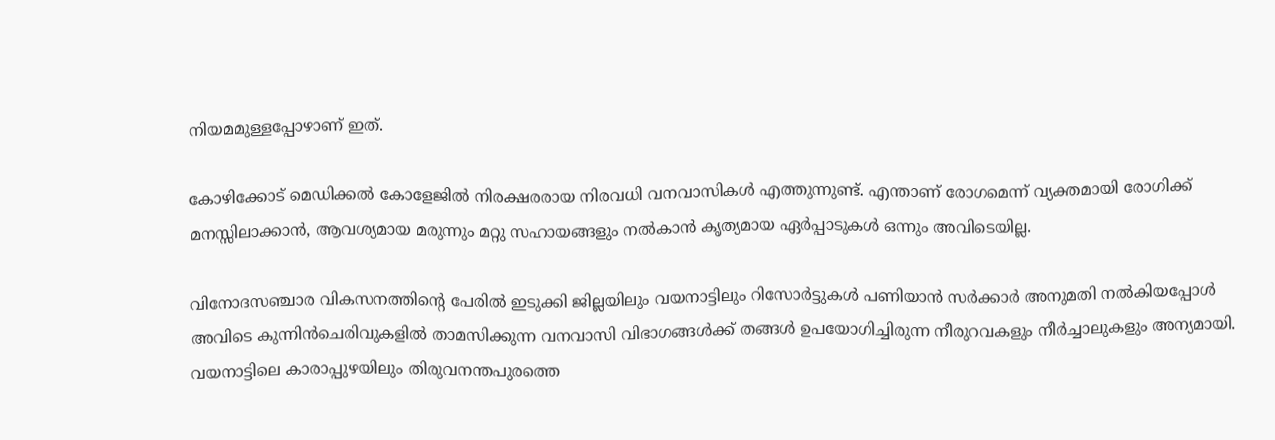നിയമമുള്ളപ്പോഴാണ് ഇത്.

കോഴിക്കോട് മെഡിക്കല്‍ കോളേജില്‍ നിരക്ഷരരായ നിരവധി വനവാസികള്‍ എത്തുന്നുണ്ട്. എന്താണ് രോഗമെന്ന് വ്യക്തമായി രോഗിക്ക് മനസ്സിലാക്കാന്‍, ആവശ്യമായ മരുന്നും മറ്റു സഹായങ്ങളും നല്‍കാന്‍ കൃത്യമായ ഏര്‍പ്പാടുകള്‍ ഒന്നും അവിടെയില്ല.

വിനോദസഞ്ചാര വികസനത്തിന്റെ പേരില്‍ ഇടുക്കി ജില്ലയിലും വയനാട്ടിലും റിസോര്‍ട്ടുകള്‍ പണിയാന്‍ സര്‍ക്കാര്‍ അനുമതി നല്‍കിയപ്പോള്‍ അവിടെ കുന്നിന്‍ചെരിവുകളില്‍ താമസിക്കുന്ന വനവാസി വിഭാഗങ്ങള്‍ക്ക് തങ്ങള്‍ ഉപയോഗിച്ചിരുന്ന നീരുറവകളും നീര്‍ച്ചാലുകളും അന്യമായി. വയനാട്ടിലെ കാരാപ്പുഴയിലും തിരുവനന്തപുരത്തെ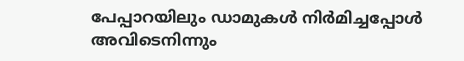പേപ്പാറയിലും ഡാമുകള്‍ നിര്‍മിച്ചപ്പോള്‍ അവിടെനിന്നും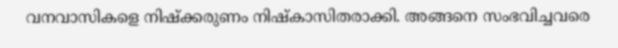വനവാസികളെ നിഷ്‌ക്കരുണം നിഷ്‌കാസിതരാക്കി. അങ്ങനെ സംഭവിച്ചവരെ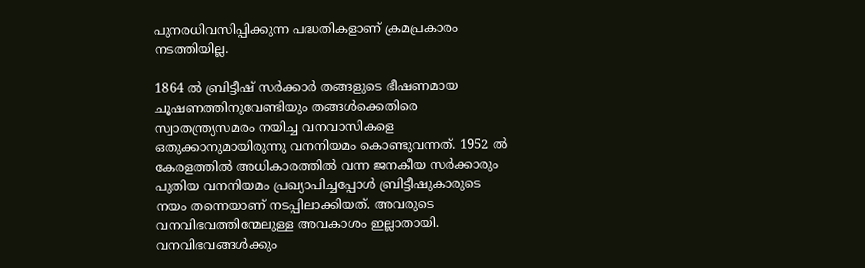പുനരധിവസിപ്പിക്കുന്ന പദ്ധതികളാണ് ക്രമപ്രകാരം നടത്തിയില്ല.

1864 ല്‍ ബ്രിട്ടീഷ് സര്‍ക്കാര്‍ തങ്ങളുടെ ഭീഷണമായ ചൂഷണത്തിനുവേണ്ടിയും തങ്ങള്‍ക്കെതിരെ സ്വാതന്ത്ര്യസമരം നയിച്ച വനവാസികളെ ഒതുക്കാനുമായിരുന്നു വനനിയമം കൊണ്ടുവന്നത്. 1952 ല്‍ കേരളത്തില്‍ അധികാരത്തില്‍ വന്ന ജനകീയ സര്‍ക്കാരും പുതിയ വനനിയമം പ്രഖ്യാപിച്ചപ്പോള്‍ ബ്രിട്ടീഷുകാരുടെ നയം തന്നെയാണ് നടപ്പിലാക്കിയത്. അവരുടെ വനവിഭവത്തിന്മേലുള്ള അവകാശം ഇല്ലാതായി. വനവിഭവങ്ങള്‍ക്കും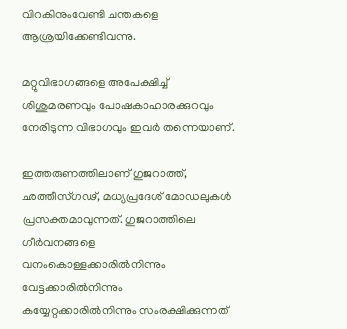വിറകിനുംവേണ്ടി ചന്തകളെ ആശ്രയിക്കേണ്ടിവന്നു.

മറ്റുവിഭാഗങ്ങളെ അപേക്ഷിച്ച് ശിശുമരണവും പോഷകാഹാരക്കുറവും നേരിടുന്ന വിഭാഗവും ഇവര്‍ തന്നെയാണ്.

ഇത്തരുണത്തിലാണ് ഗുജറാത്ത്, ഛത്തീസ്ഗഢ്, മധ്യപ്രദേശ് മോഡലുകള്‍ പ്രസക്തമാവുന്നത്. ഗുജറാത്തിലെ ഗീര്‍വനങ്ങളെ വനംകൊള്ളക്കാരില്‍നിന്നും വേട്ടക്കാരില്‍നിന്നും കയ്യേറ്റക്കാരില്‍നിന്നും സംരക്ഷിക്കുന്നത്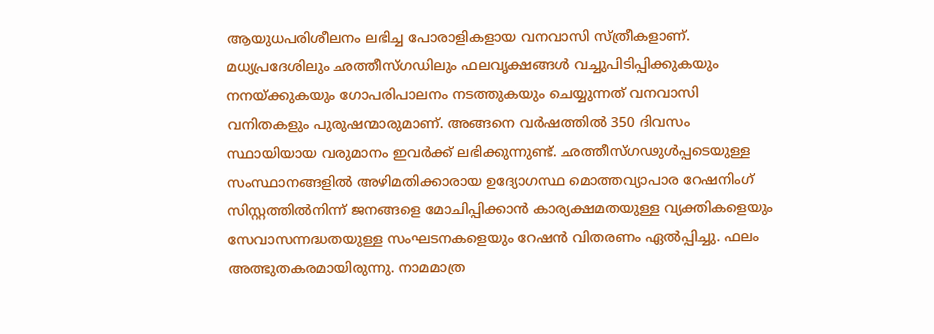ആയുധപരിശീലനം ലഭിച്ച പോരാളികളായ വനവാസി സ്ത്രീകളാണ്. മധ്യപ്രദേശിലും ഛത്തീസ്ഗഡിലും ഫലവൃക്ഷങ്ങള്‍ വച്ചുപിടിപ്പിക്കുകയും നനയ്‌ക്കുകയും ഗോപരിപാലനം നടത്തുകയും ചെയ്യുന്നത് വനവാസി വനിതകളും പുരുഷന്മാരുമാണ്. അങ്ങനെ വര്‍ഷത്തില്‍ 350 ദിവസം സ്ഥായിയായ വരുമാനം ഇവര്‍ക്ക് ലഭിക്കുന്നുണ്ട്. ഛത്തീസ്ഗഢുള്‍പ്പടെയുള്ള സംസ്ഥാനങ്ങളില്‍ അഴിമതിക്കാരായ ഉദ്യോഗസ്ഥ മൊത്തവ്യാപാര റേഷനിംഗ് സിസ്റ്റത്തില്‍നിന്ന് ജനങ്ങളെ മോചിപ്പിക്കാന്‍ കാര്യക്ഷമതയുള്ള വ്യക്തികളെയും സേവാസന്നദ്ധതയുള്ള സംഘടനകളെയും റേഷന്‍ വിതരണം ഏല്‍പ്പിച്ചു. ഫലം അത്ഭുതകരമായിരുന്നു. നാമമാത്ര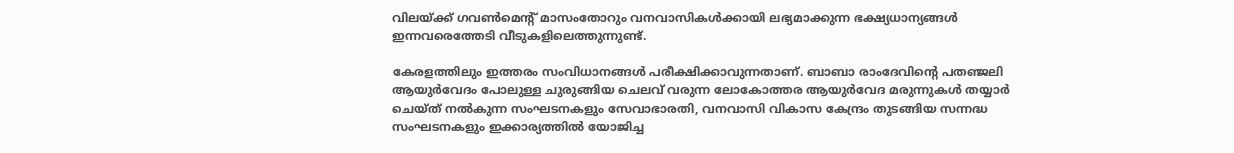വിലയ്‌ക്ക് ഗവണ്‍മെന്റ് മാസംതോറും വനവാസികള്‍ക്കായി ലഭ്യമാക്കുന്ന ഭക്ഷ്യധാന്യങ്ങള്‍ ഇന്നവരെത്തേടി വീടുകളിലെത്തുന്നുണ്ട്.

കേരളത്തിലും ഇത്തരം സംവിധാനങ്ങള്‍ പരീക്ഷിക്കാവുന്നതാണ്. ബാബാ രാംദേവിന്റെ പതഞ്ജലി ആയുര്‍വേദം പോലുള്ള ചുരുങ്ങിയ ചെലവ് വരുന്ന ലോകോത്തര ആയുര്‍വേദ മരുന്നുകള്‍ തയ്യാര്‍ ചെയ്ത് നല്‍കുന്ന സംഘടനകളും സേവാഭാരതി, വനവാസി വികാസ കേന്ദ്രം തുടങ്ങിയ സന്നദ്ധ സംഘടനകളും ഇക്കാര്യത്തില്‍ യോജിച്ച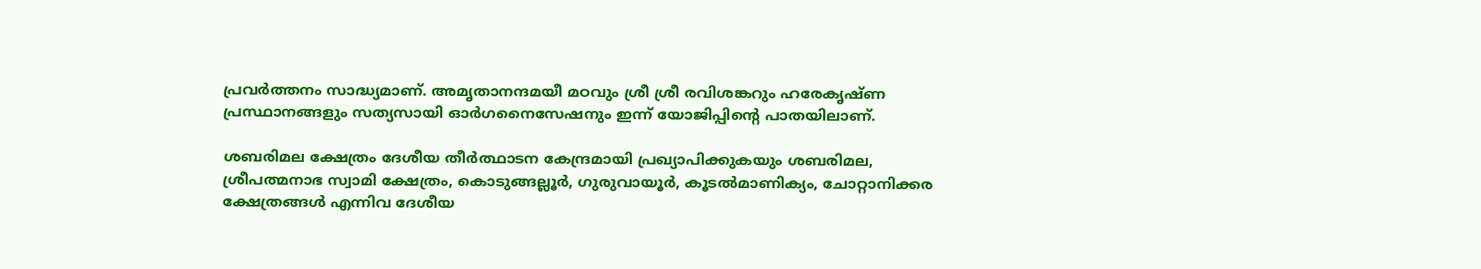പ്രവര്‍ത്തനം സാദ്ധ്യമാണ്. അമൃതാനന്ദമയീ മഠവും ശ്രീ ശ്രീ രവിശങ്കറും ഹരേകൃഷ്ണ പ്രസ്ഥാനങ്ങളും സത്യസായി ഓര്‍ഗനൈസേഷനും ഇന്ന് യോജിപ്പിന്റെ പാതയിലാണ്.

ശബരിമല ക്ഷേത്രം ദേശീയ തീര്‍ത്ഥാടന കേന്ദ്രമായി പ്രഖ്യാപിക്കുകയും ശബരിമല, ശ്രീപത്മനാഭ സ്വാമി ക്ഷേത്രം, കൊടുങ്ങല്ലൂര്‍, ഗുരുവായൂര്‍, കൂടല്‍മാണിക്യം, ചോറ്റാനിക്കര ക്ഷേത്രങ്ങള്‍ എന്നിവ ദേശീയ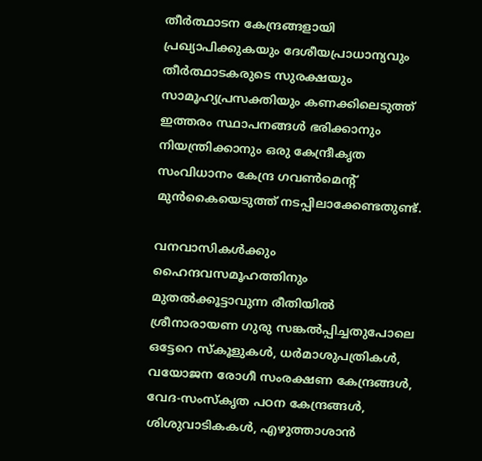തീര്‍ത്ഥാടന കേന്ദ്രങ്ങളായി പ്രഖ്യാപിക്കുകയും ദേശീയപ്രാധാന്യവും തീര്‍ത്ഥാടകരുടെ സുരക്ഷയും സാമൂഹ്യപ്രസക്തിയും കണക്കിലെടുത്ത് ഇത്തരം സ്ഥാപനങ്ങള്‍ ഭരിക്കാനും നിയന്ത്രിക്കാനും ഒരു കേന്ദ്രീകൃത  സംവിധാനം കേന്ദ്ര ഗവണ്‍മെന്റ് മുന്‍കൈയെടുത്ത് നടപ്പിലാക്കേണ്ടതുണ്ട്.

വനവാസികള്‍ക്കും ഹൈന്ദവസമൂഹത്തിനും  മുതല്‍ക്കൂട്ടാവുന്ന രീതിയില്‍ ശ്രീനാരായണ ഗുരു സങ്കല്‍പ്പിച്ചതുപോലെ ഒട്ടേറെ സ്‌കൂളുകള്‍, ധര്‍മാശുപത്രികള്‍, വയോജന രോഗീ സംരക്ഷണ കേന്ദ്രങ്ങള്‍, വേദ-സംസ്‌കൃത പഠന കേന്ദ്രങ്ങള്‍, ശിശുവാടികകള്‍, എഴുത്താശാന്‍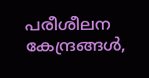പരീശീലന കേന്ദ്രങ്ങള്‍,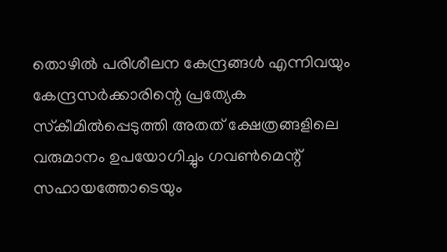തൊഴില്‍ പരിശീലന കേന്ദ്രങ്ങള്‍ എന്നിവയും കേന്ദ്രസര്‍ക്കാരിന്റെ പ്രത്യേക സ്‌കീമില്‍പ്പെടുത്തി അതത് ക്ഷേത്രങ്ങളിലെ വരുമാനം ഉപയോഗിച്ചും ഗവണ്‍മെന്റ് സഹായത്തോടെയും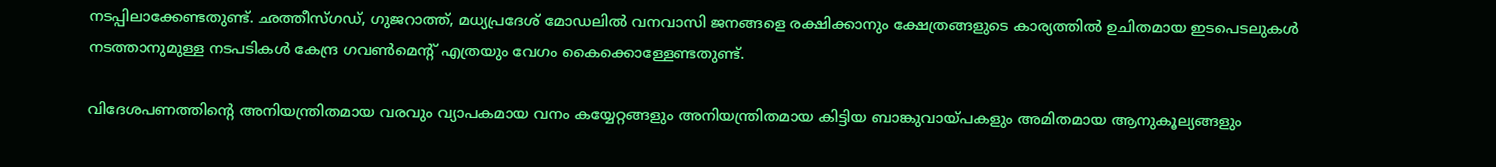നടപ്പിലാക്കേണ്ടതുണ്ട്. ഛത്തീസ്ഗഡ്, ഗുജറാത്ത്, മധ്യപ്രദേശ് മോഡലില്‍ വനവാസി ജനങ്ങളെ രക്ഷിക്കാനും ക്ഷേത്രങ്ങളുടെ കാര്യത്തില്‍ ഉചിതമായ ഇടപെടലുകള്‍ നടത്താനുമുള്ള നടപടികള്‍ കേന്ദ്ര ഗവണ്‍മെന്റ് എത്രയും വേഗം കൈക്കൊള്ളേണ്ടതുണ്ട്.

വിദേശപണത്തിന്റെ അനിയന്ത്രിതമായ വരവും വ്യാപകമായ വനം കയ്യേറ്റങ്ങളും അനിയന്ത്രിതമായ കിട്ടിയ ബാങ്കുവായ്‌പകളും അമിതമായ ആനുകൂല്യങ്ങളും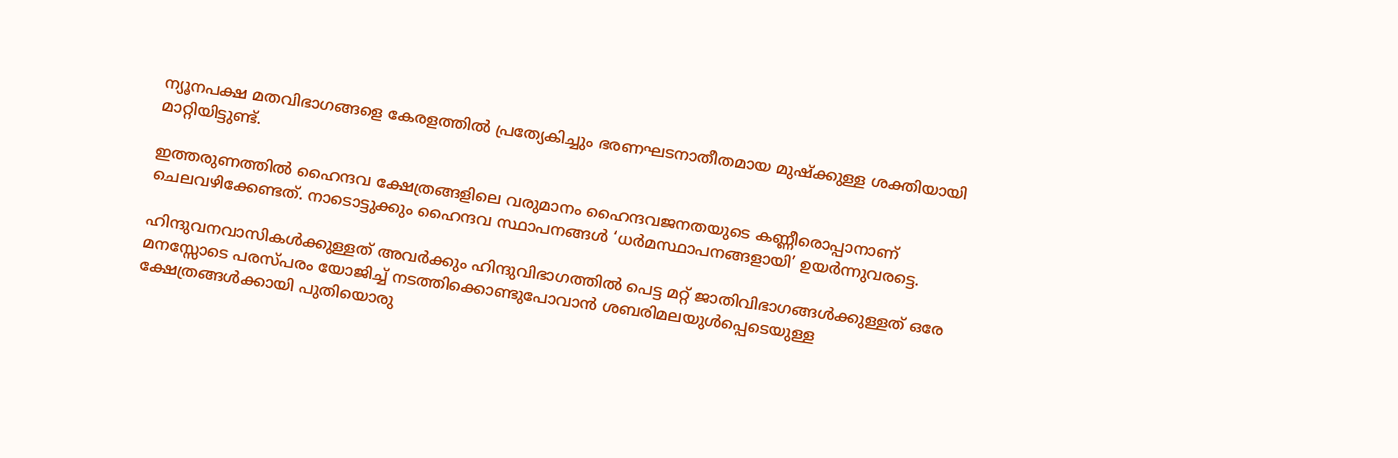ന്യൂനപക്ഷ മതവിഭാഗങ്ങളെ കേരളത്തില്‍ പ്രത്യേകിച്ചും ഭരണഘടനാതീതമായ മുഷ്‌ക്കുള്ള ശക്തിയായി മാറ്റിയിട്ടുണ്ട്.

ഇത്തരുണത്തില്‍ ഹൈന്ദവ ക്ഷേത്രങ്ങളിലെ വരുമാനം ഹൈന്ദവജനതയുടെ കണ്ണീരൊപ്പാനാണ് ചെലവഴിക്കേണ്ടത്. നാടൊട്ടുക്കും ഹൈന്ദവ സ്ഥാപനങ്ങള്‍ ‘ധര്‍മസ്ഥാപനങ്ങളായി’ ഉയര്‍ന്നുവരട്ടെ.

ഹിന്ദുവനവാസികള്‍ക്കുള്ളത് അവര്‍ക്കും ഹിന്ദുവിഭാഗത്തില്‍ പെട്ട മറ്റ് ജാതിവിഭാഗങ്ങള്‍ക്കുള്ളത് ഒരേ മനസ്സോടെ പരസ്പരം യോജിച്ച് നടത്തിക്കൊണ്ടുപോവാന്‍ ശബരിമലയുള്‍പ്പെടെയുള്ള ക്ഷേത്രങ്ങള്‍ക്കായി പുതിയൊരു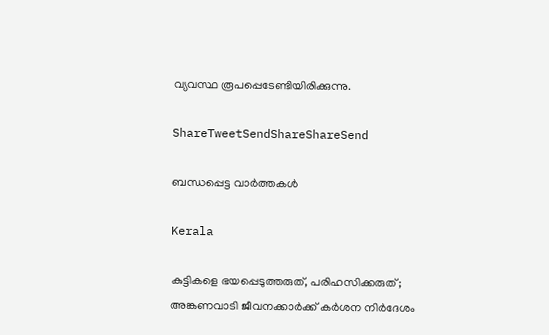വ്യവസ്ഥ രൂപപ്പെടേണ്ടിയിരിക്കുന്നു.

ShareTweetSendShareShareSend

ബന്ധപ്പെട്ട വാര്‍ത്തകള്‍

Kerala

കുട്ടികളെ ഭയപ്പെടുത്തരുത്, പരിഹസിക്കരുത്; അങ്കണവാടി ജീവനക്കാർക്ക് കർശന നിർദേശം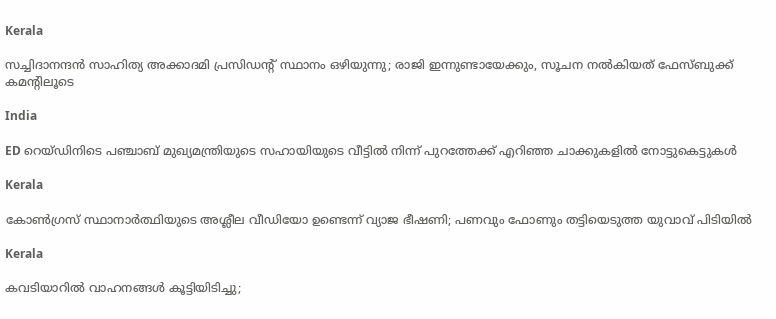Kerala

സച്ചിദാനന്ദൻ സാഹിത്യ അക്കാദമി പ്രസിഡന്റ് സ്ഥാനം ഒഴിയുന്നു; രാജി ഇന്നുണ്ടായേക്കും, സൂചന നൽകിയത് ഫേസ്ബുക്ക് കമന്റിലൂടെ

India

ED റെയ്ഡിനിടെ പഞ്ചാബ് മുഖ്യമന്ത്രിയുടെ സഹായിയുടെ വീട്ടിൽ നിന്ന് പുറത്തേക്ക് എറിഞ്ഞ ചാക്കുകളിൽ നോട്ടുകെട്ടുകൾ

Kerala

കോൺഗ്രസ് സ്ഥാനാർത്ഥിയുടെ അശ്ലീല വീഡിയോ ഉണ്ടെന്ന് വ്യാജ ഭീഷണി; പണവും ഫോണും തട്ടിയെടുത്ത യുവാവ് പിടിയിൽ

Kerala

കവടിയാറിൽ വാഹനങ്ങൾ കൂട്ടിയിടിച്ചു;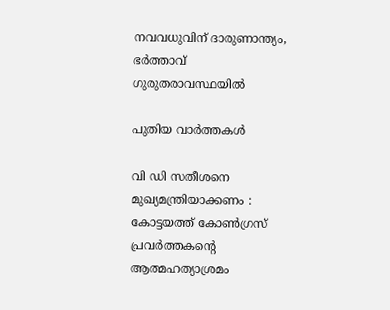നവവധുവിന് ദാരുണാന്ത്യം, ഭർത്താവ് ഗുരുതരാവസ്ഥയിൽ

പുതിയ വാര്‍ത്തകള്‍

വി ഡി സതീശനെ മുഖ്യമന്ത്രിയാക്കണം : കോട്ടയത്ത് കോൺഗ്രസ് പ്രവർത്തകന്റെ ആത്മഹത്യാശ്രമം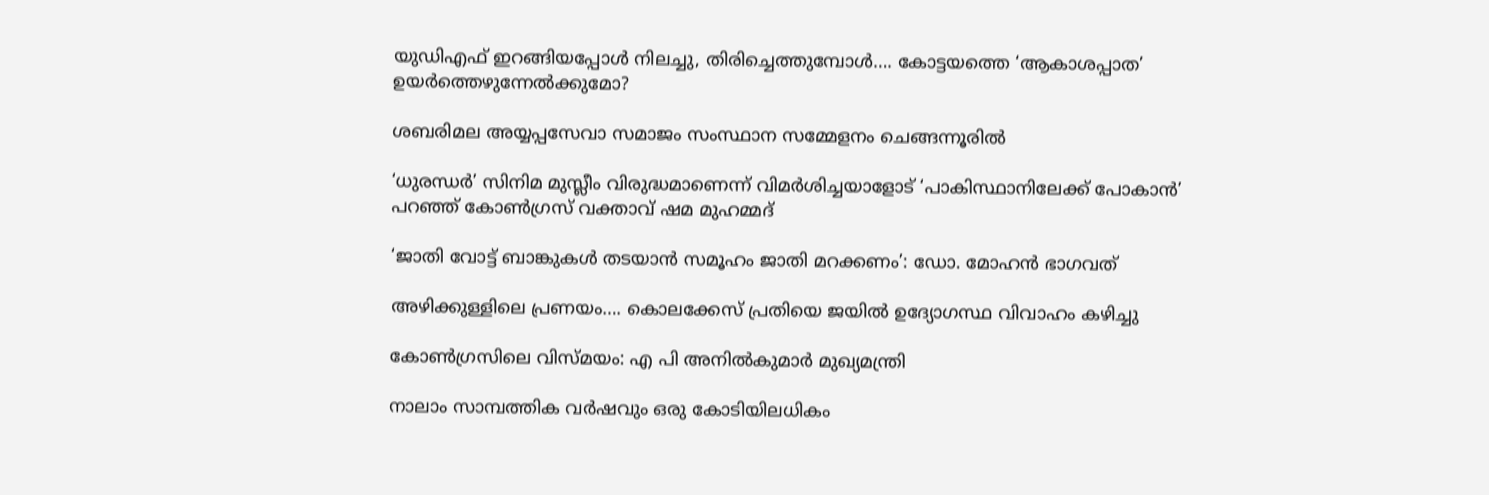യുഡിഎഫ് ഇറങ്ങിയപ്പോള്‍ നിലച്ചു, തിരിച്ചെത്തുമ്പോള്‍…. കോട്ടയത്തെ ‘ആകാശപ്പാത’ ഉയര്‍ത്തെഴുന്നേല്‍ക്കുമോ?

ശബരിമല അയ്യപ്പസേവാ സമാജം സംസ്ഥാന സമ്മേളനം ചെങ്ങന്നൂരില്‍

‘ധുരന്ധർ’ സിനിമ മുസ്ലീം വിരുദ്ധമാണെന്ന് വിമർശിച്ചയാളോട് ‘പാകിസ്ഥാനിലേക്ക് പോകാൻ’ പറഞ്ഞ് കോൺഗ്രസ് വക്താവ് ഷമ മുഹമ്മദ്

‘ജാതി വോട്ട് ബാങ്കുകള്‍ തടയാന്‍ സമൂഹം ജാതി മറക്കണം’: ഡോ. മോഹന്‍ ഭാഗവത്

അഴിക്കുള്ളിലെ പ്രണയം…. കൊലക്കേസ് പ്രതിയെ ജയിൽ ഉദ്യോഗസ്ഥ വിവാഹം കഴിച്ചു

കോണ്‍ഗ്രസിലെ വിസ്മയം: എ പി അനില്‍കുമാര്‍ മുഖ്യമന്ത്രി

നാലാം സാമ്പത്തിക വര്‍ഷവും ഒരു കോടിയിലധികം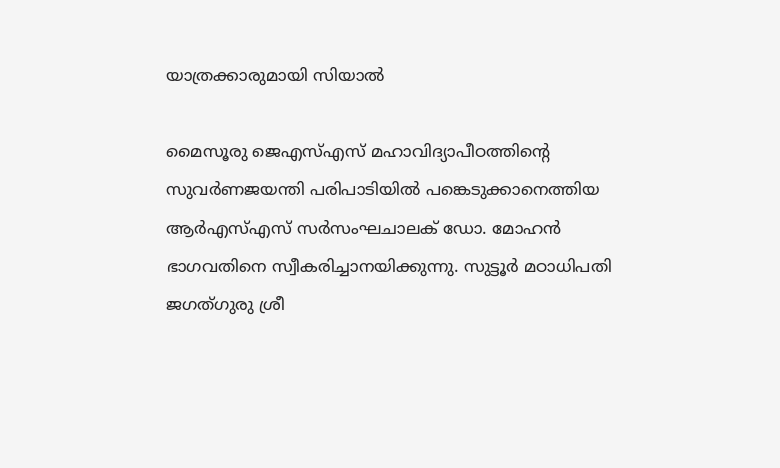യാത്രക്കാരുമായി സിയാല്‍

മൈസൂരു ജെഎസ്എസ് മഹാവിദ്യാപീഠത്തിന്റെ സുവര്‍ണജയന്തി പരിപാടിയില്‍ പങ്കെടുക്കാനെത്തിയ ആര്‍എസ്എസ് സര്‍സംഘചാലക് ഡോ. മോഹന്‍ ഭാഗവതിനെ സ്വീകരിച്ചാനയിക്കുന്നു. സുട്ടൂര്‍ മഠാധിപതി ജഗത്ഗുരു ശ്രീ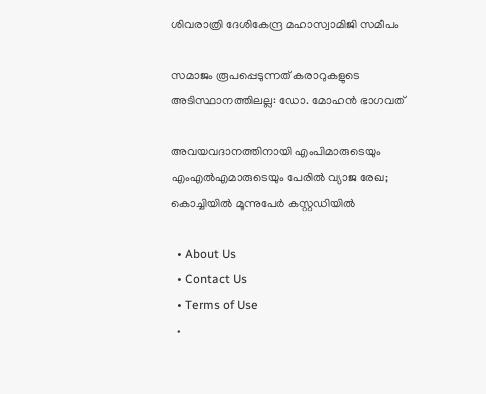ശിവരാത്രി ദേശികേന്ദ്ര മഹാസ്വാമിജി സമീപം

സമാജം രൂപപ്പെടുന്നത് കരാറുകളുടെ അടിസ്ഥാനത്തിലല്ല: ഡോ. മോഹന്‍ ഭാഗവത്

അവയവദാനത്തിനായി എംപിമാരുടെയും എംഎല്‍എമാരുടെയും പേരിൽ വ്യാജ രേഖ; കൊച്ചിയിൽ മൂന്നുപേർ കസ്റ്റഡിയിൽ

  • About Us
  • Contact Us
  • Terms of Use
  •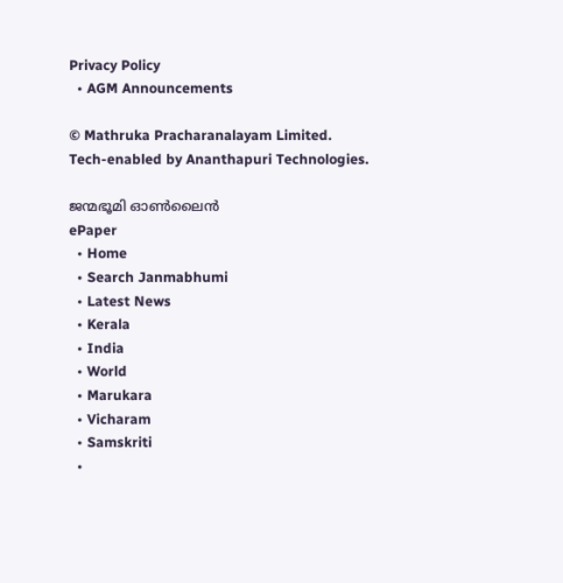Privacy Policy
  • AGM Announcements

© Mathruka Pracharanalayam Limited.
Tech-enabled by Ananthapuri Technologies.

ജന്മഭൂമി ഓണ്‍ലൈന്‍
ePaper
  • Home
  • Search Janmabhumi
  • Latest News
  • Kerala
  • India
  • World
  • Marukara
  • Vicharam
  • Samskriti
  •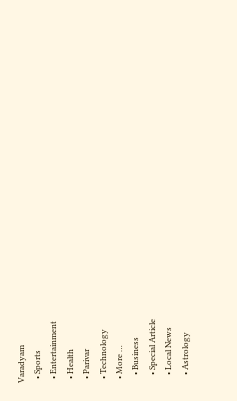Varadyam
  • Sports
  • Entertainment
  • Health
  • Parivar
  • Technology
  • More …
    • Business
    • Special Article
    • Local News
    • Astrology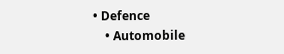• Defence
    • Automobile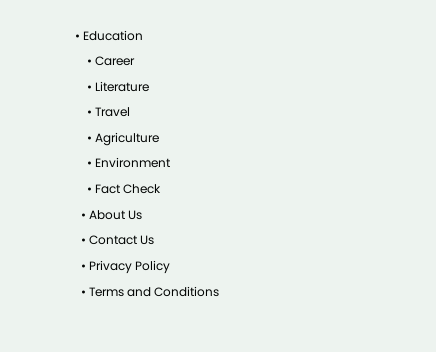• Education
    • Career
    • Literature
    • Travel
    • Agriculture
    • Environment
    • Fact Check
  • About Us
  • Contact Us
  • Privacy Policy
  • Terms and Conditions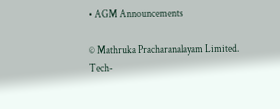• AGM Announcements

© Mathruka Pracharanalayam Limited.
Tech-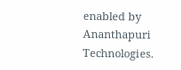enabled by Ananthapuri Technologies.